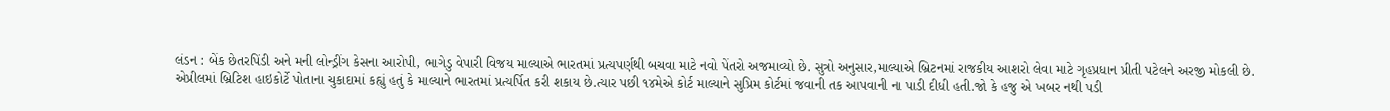લંડન : બેંક છેતરપિંડી અને મની લોન્ડ્રીંગ કેસના આરોપી, ભાગેડુ વેપારી વિજય માલ્યાએ ભારતમાં પ્રત્યપર્ણથી બચવા માટે નવો પેંતરો અજમાવ્યો છે. સુત્રો અનુસાર,માલ્યાએ બ્રિટનમાં રાજકીય આશરો લેવા માટે ગૃહપ્રધાન પ્રીતી પટેલને અરજી મોકલી છે.
એપ્રીલમાં બ્રિટિશ હાઇકોર્ટે પોતાના ચુકાદામાં કહ્યું હતું કે માલ્યાને ભારતમાં પ્રત્યર્પિત કરી શકાય છે.ત્યાર પછી ૧૪મેએ કોર્ટ માલ્યાને સુપ્રિમ કોર્ટમાં જવાની તક આપવાની ના પાડી દીધી હતી.જો કે હજુ એ ખબર નથી પડી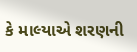કે માલ્યાએ શરણની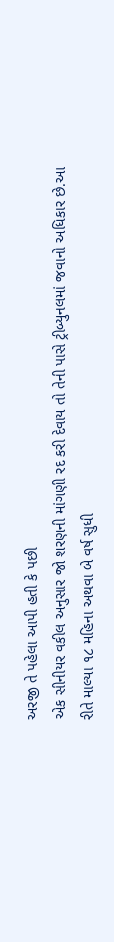અરજી તે પહેલા આપી હતી કે પછી
એક સીનીયર વકીલ અનુસાર જો શરણની માંગણી રદ કરી દેવાય તો તેની પાસે ટ્રીબ્યુનલમાં જવાનો અધિકાર છે.આ રીતે માલ્યા ૧૮ મહિના અથવા બે વર્ષ સુધી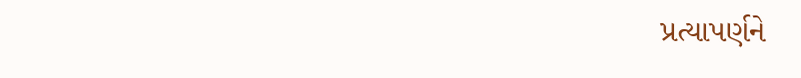પ્રત્યાપર્ણને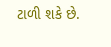ટાળી શકે છે.